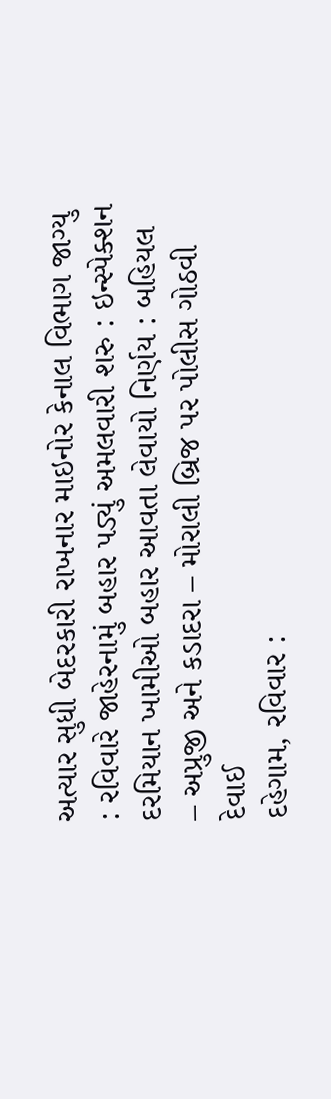અત્યાર સુધી બેદરકારી રાખનાર માઇનોર કેનાલ વિભાગ જાગ્યુ : રવિવારે જાહેરનામું બહાર પડ્યું અમલવારી શરુ : ઇન્સ્પેક્શન દરમિયાન ખામીઓ બહાર આવતા લેવાયો નિર્ણય : બહિયલ – અપ્રુજી અને કડાદરા – મોરાલી બ્રિજ પર પોલીસ ગોઠવી દેવાઈ
દહેગામ, રવિવાર :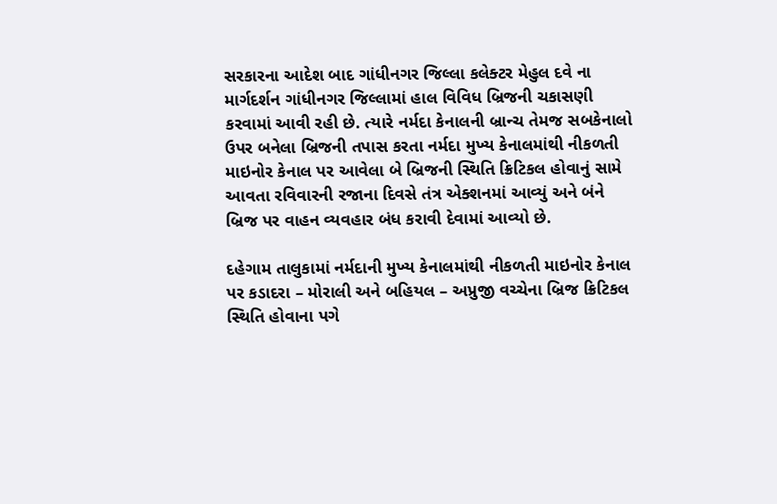સરકારના આદેશ બાદ ગાંધીનગર જિલ્લા કલેક્ટર મેહુલ દવે ના માર્ગદર્શન ગાંધીનગર જિલ્લામાં હાલ વિવિધ બ્રિજની ચકાસણી કરવામાં આવી રહી છે. ત્યારે નર્મદા કેનાલની બ્રાન્ચ તેમજ સબકેનાલો ઉપર બનેલા બ્રિજની તપાસ કરતા નર્મદા મુખ્ય કેનાલમાંથી નીકળતી માઇનોર કેનાલ પર આવેલા બે બ્રિજની સ્થિતિ ક્રિટિકલ હોવાનું સામે આવતા રવિવારની રજાના દિવસે તંત્ર એક્શનમાં આવ્યું અને બંને બ્રિજ પર વાહન વ્યવહાર બંધ કરાવી દેવામાં આવ્યો છે.

દહેગામ તાલુકામાં નર્મદાની મુખ્ય કેનાલમાંથી નીકળતી માઇનોર કેનાલ પર કડાદરા – મોરાલી અને બહિયલ – અપ્રુજી વચ્ચેના બ્રિજ ક્રિટિકલ સ્થિતિ હોવાના પગે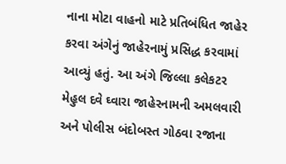નાના મોટા વાહનો માટે પ્રતિબંધિત જાહેર કરવા અંગેનું જાહેરનામું પ્રસિદ્ધ કરવામાં આવ્યું હતું. આ અંગે જિલ્લા કલેકટર મેહુલ દવે ઘ્વારા જાહેરનામની અમલવારી અને પોલીસ બંદોબસ્ત ગોઠવા રજાના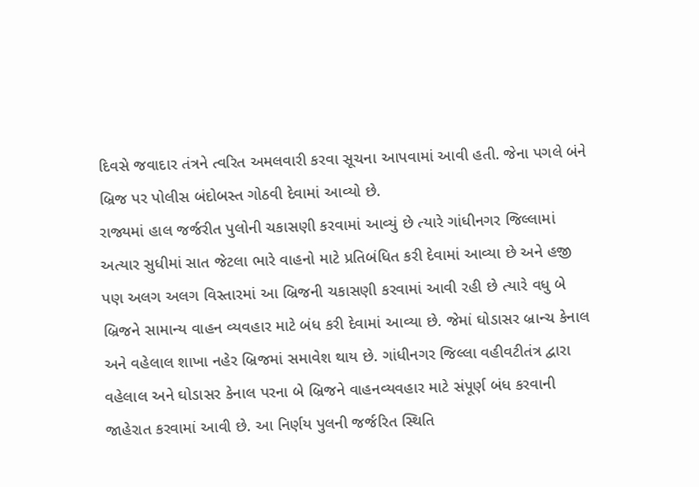દિવસે જવાદાર તંત્રને ત્વરિત અમલવારી કરવા સૂચના આપવામાં આવી હતી. જેના પગલે બંને બ્રિજ પર પોલીસ બંદોબસ્ત ગોઠવી દેવામાં આવ્યો છે.
રાજ્યમાં હાલ જર્જરીત પુલોની ચકાસણી કરવામાં આવ્યું છે ત્યારે ગાંધીનગર જિલ્લામાં અત્યાર સુધીમાં સાત જેટલા ભારે વાહનો માટે પ્રતિબંધિત કરી દેવામાં આવ્યા છે અને હજી પણ અલગ અલગ વિસ્તારમાં આ બ્રિજની ચકાસણી કરવામાં આવી રહી છે ત્યારે વધુ બે બ્રિજને સામાન્ય વાહન વ્યવહાર માટે બંધ કરી દેવામાં આવ્યા છે. જેમાં ઘોડાસર બ્રાન્ચ કેનાલ અને વહેલાલ શાખા નહેર બ્રિજમાં સમાવેશ થાય છે. ગાંધીનગર જિલ્લા વહીવટીતંત્ર દ્વારા વહેલાલ અને ઘોડાસર કેનાલ પરના બે બ્રિજને વાહનવ્યવહાર માટે સંપૂર્ણ બંધ કરવાની જાહેરાત કરવામાં આવી છે. આ નિર્ણય પુલની જર્જરિત સ્થિતિ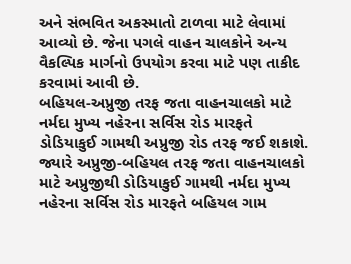અને સંભવિત અકસ્માતો ટાળવા માટે લેવામાં આવ્યો છે. જેના પગલે વાહન ચાલકોને અન્ય વૈકલ્પિક માર્ગનો ઉપયોગ કરવા માટે પણ તાકીદ કરવામાં આવી છે.
બહિયલ-અપ્રુજી તરફ જતા વાહનચાલકો માટે નર્મદા મુખ્ય નહેરના સર્વિસ રોડ મારફતે ડોડિયાકુઈ ગામથી અપ્રુજી રોડ તરફ જઈ શકાશે. જ્યારે અપ્રુજી-બહિયલ તરફ જતા વાહનચાલકો માટે અપ્રુજીથી ડોડિયાકુઈ ગામથી નર્મદા મુખ્ય નહેરના સર્વિસ રોડ મારફતે બહિયલ ગામ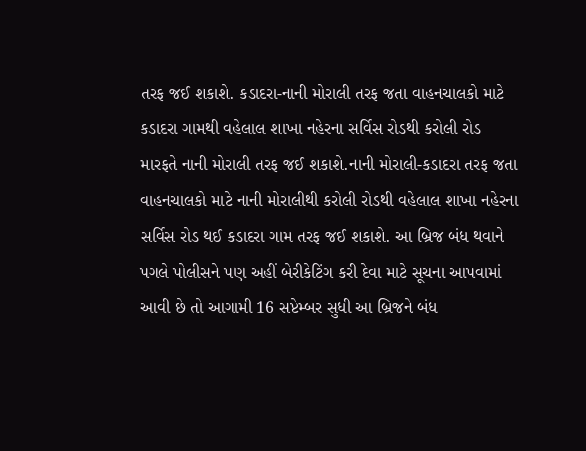તરફ જઈ શકાશે. કડાદરા-નાની મોરાલી તરફ જતા વાહનચાલકો માટે કડાદરા ગામથી વહેલાલ શાખા નહેરના સર્વિસ રોડથી કરોલી રોડ મારફતે નાની મોરાલી તરફ જઈ શકાશે.નાની મોરાલી-કડાદરા તરફ જતા વાહનચાલકો માટે નાની મોરાલીથી કરોલી રોડથી વહેલાલ શાખા નહેરના સર્વિસ રોડ થઈ કડાદરા ગામ તરફ જઈ શકાશે. આ બ્રિજ બંધ થવાને પગલે પોલીસને પણ અહીં બેરીકેટિંગ કરી દેવા માટે સૂચના આપવામાં આવી છે તો આગામી 16 સપ્ટેમ્બર સુધી આ બ્રિજને બંધ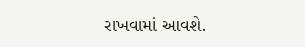રાખવામાં આવશે.